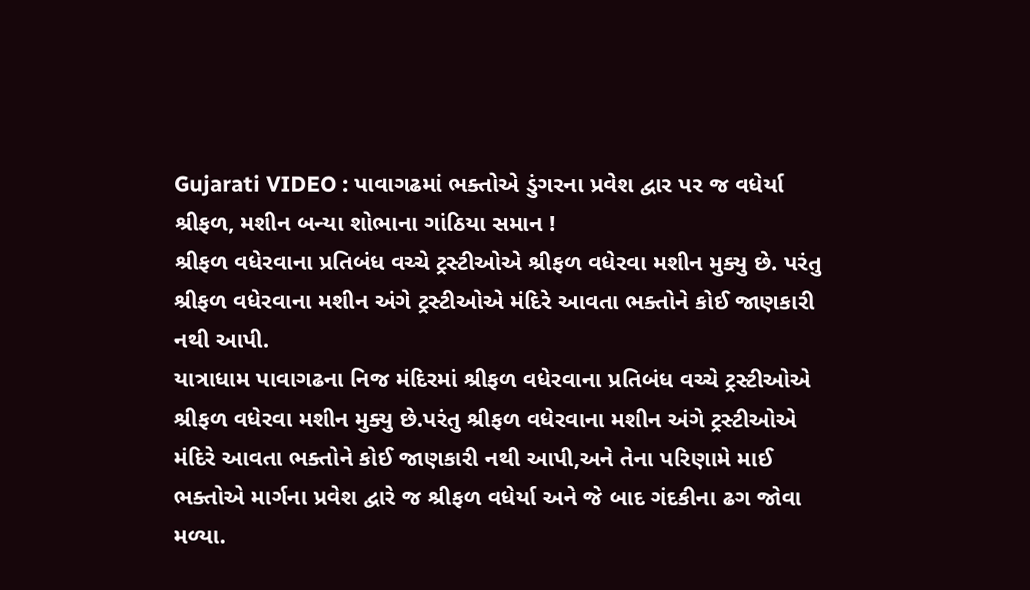Gujarati VIDEO : પાવાગઢમાં ભક્તોએ ડુંગરના પ્રવેશ દ્વાર પર જ વધેર્યા શ્રીફળ, મશીન બન્યા શોભાના ગાંઠિયા સમાન !
શ્રીફળ વધેરવાના પ્રતિબંધ વચ્ચે ટ્રસ્ટીઓએ શ્રીફળ વધેરવા મશીન મુક્યુ છે. પરંતુ શ્રીફળ વધેરવાના મશીન અંગે ટ્રસ્ટીઓએ મંદિરે આવતા ભક્તોને કોઈ જાણકારી નથી આપી.
યાત્રાધામ પાવાગઢના નિજ મંદિરમાં શ્રીફળ વધેરવાના પ્રતિબંધ વચ્ચે ટ્રસ્ટીઓએ શ્રીફળ વધેરવા મશીન મુક્યુ છે.પરંતુ શ્રીફળ વધેરવાના મશીન અંગે ટ્રસ્ટીઓએ મંદિરે આવતા ભક્તોને કોઈ જાણકારી નથી આપી,અને તેના પરિણામે માઈ ભક્તોએ માર્ગના પ્રવેશ દ્વારે જ શ્રીફળ વધેર્યા અને જે બાદ ગંદકીના ઢગ જોવા મળ્યા.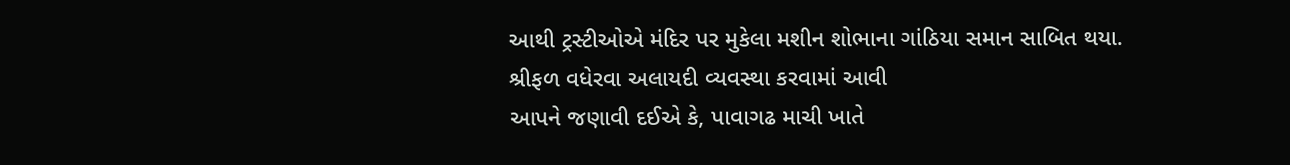આથી ટ્રસ્ટીઓએ મંદિર પર મુકેલા મશીન શોભાના ગાંઠિયા સમાન સાબિત થયા.
શ્રીફળ વધેરવા અલાયદી વ્યવસ્થા કરવામાં આવી
આપને જણાવી દઈએ કે, પાવાગઢ માચી ખાતે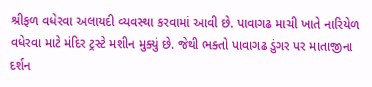શ્રીફળ વધેરવા અલાયદી વ્યવસ્થા કરવામાં આવી છે. પાવાગઢ માચી ખાતે નારિયેળ વધેરવા માટે મંદિર ટ્રસ્ટે મશીન મુક્યું છે. જેથી ભક્તો પાવાગઢ ડુંગર પર માતાજીના દર્શન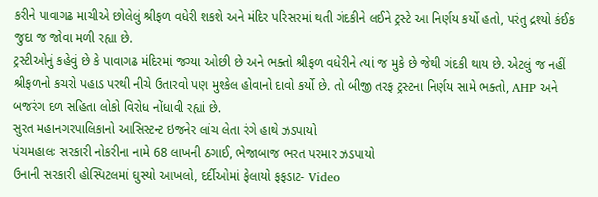કરીને પાવાગઢ માચીએ છોલેલું શ્રીફળ વધેરી શકશે અને મંદિર પરિસરમાં થતી ગંદકીને લઈને ટ્રસ્ટે આ નિર્ણય કર્યો હતો, પરંતુ દ્રશ્યો કંઈક જુદા જ જોવા મળી રહ્યા છે.
ટ્રસ્ટીઓનું કહેવું છે કે પાવાગઢ મંદિરમાં જગ્યા ઓછી છે અને ભક્તો શ્રીફળ વધેરીને ત્યાં જ મુકે છે જેથી ગંદકી થાય છે. એટલું જ નહીં શ્રીફળનો કચરો પહાડ પરથી નીચે ઉતારવો પણ મુશ્કેલ હોવાનો દાવો કર્યો છે. તો બીજી તરફ ટ્રસ્ટના નિર્ણય સામે ભક્તો, AHP અને બજરંગ દળ સહિતા લોકો વિરોધ નોંધાવી રહ્યાં છે.
સુરત મહાનગરપાલિકાનો આસિસ્ટન્ટ ઇજનેર લાંચ લેતા રંગે હાથે ઝડપાયો
પંચમહાલઃ સરકારી નોકરીના નામે 68 લાખની ઠગાઈ, ભેજાબાજ ભરત પરમાર ઝડપાયો
ઉનાની સરકારી હોસ્પિટલમાં ઘુસ્યો આખલો, દર્દીઓમાં ફેલાયો ફફડાટ- Video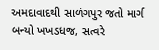અમદાવાદથી સાળંગપુર જતો માર્ગ બન્યો ખખડધજ, સત્વરે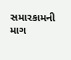સમારકામની માગ